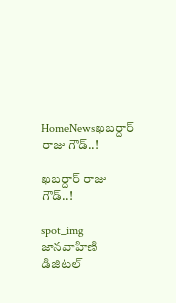HomeNewsఖబర్దార్ రాజు గౌడ్..!

ఖబర్దార్ రాజు గౌడ్..!

spot_img
జానవాహిణి డిజిటల్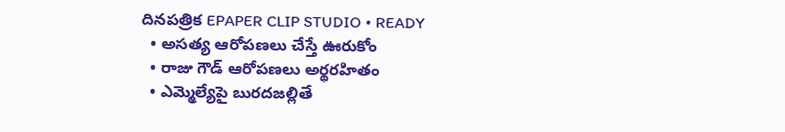దినపత్రిక EPAPER CLIP STUDIO • READY
  • అసత్య ఆరోపణలు చేస్తే ఊరుకోం
  • రాజు గౌడ్ ఆరోపణలు అర్థరహితం
  • ఎమ్మెల్యేపై బురదజల్లితే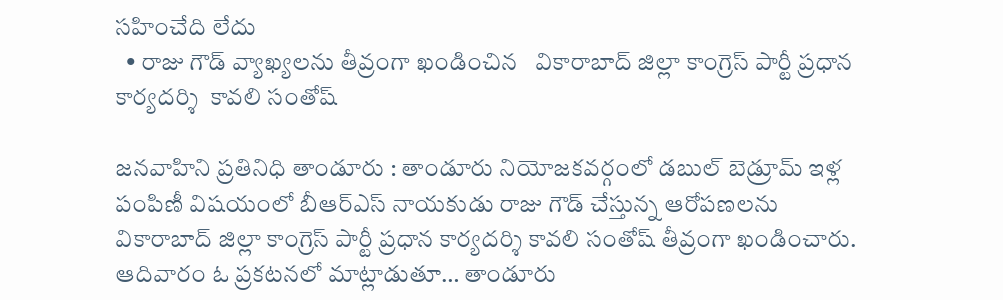సహించేది లేదు
  • రాజు గౌడ్ వ్యాఖ్యలను తీవ్రంగా ఖండించిన   వికారాబాద్ జిల్లా కాంగ్రెస్ పార్టీ ప్రధాన కార్యదర్శి  కావలి సంతోష్

జనవాహిని ప్రతినిధి తాండూరు : తాండూరు నియోజకవర్గంలో డబుల్ బెడ్రూమ్ ఇళ్ల పంపిణీ విషయంలో బీఆర్ఎస్ నాయకుడు రాజు గౌడ్ చేస్తున్న ఆరోపణలను వికారాబాద్ జిల్లా కాంగ్రెస్ పార్టీ ప్రధాన కార్యదర్శి కావలి సంతోష్ తీవ్రంగా ఖండించారు. ఆదివారం ఓ ప్రకటనలో మాట్లాడుతూ… తాండూరు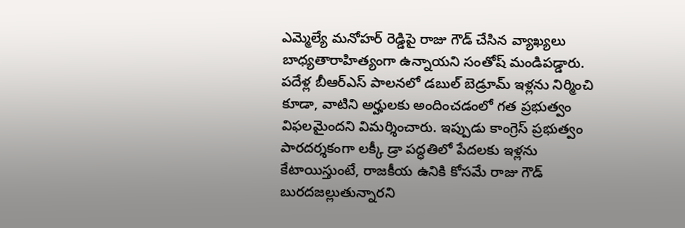ఎమ్మెల్యే మనోహర్ రెడ్డిపై రాజు గౌడ్ చేసిన వ్యాఖ్యలు బాధ్యతారాహిత్యంగా ఉన్నాయని సంతోష్ మండిపడ్డారు. పదేళ్ల బీఆర్ఎస్ పాలనలో డబుల్ బెడ్రూమ్ ఇళ్లను నిర్మించి కూడా, వాటిని అర్హులకు అందించడంలో గత ప్రభుత్వం విఫలమైందని విమర్శించారు. ఇప్పుడు కాంగ్రెస్ ప్రభుత్వం పారదర్శకంగా లక్కీ డ్రా పద్ధతిలో పేదలకు ఇళ్లను కేటాయిస్తుంటే, రాజకీయ ఉనికి కోసమే రాజు గౌడ్ బురదజల్లుతున్నారని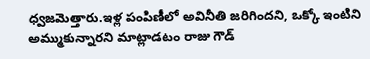ధ్వజమెత్తారు.ఇళ్ల పంపిణీలో అవినీతి జరిగిందని, ఒక్కో ఇంటిని అమ్ముకున్నారని మాట్లాడటం రాజు గౌడ్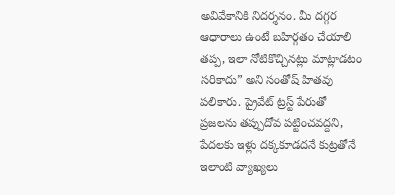అవివేకానికి నిదర్శనం. మీ దగ్గర ఆధారాలు ఉంటే బహిర్గతం చేయాలి తప్ప, ఇలా నోటికొచ్చినట్లు మాట్లాడటం సరికాదు” అని సంతోష్ హితవు పలికారు. ప్రైవేట్ ట్రస్ట్ పేరుతో ప్రజలను తప్పుదోవ పట్టించవద్దని, పేదలకు ఇళ్లు దక్కకూడదనే కుట్రతోనే ఇలాంటి వ్యాఖ్యలు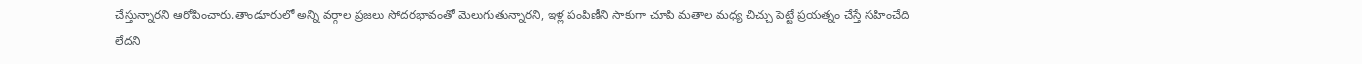చేస్తున్నారని ఆరోపించారు.తాండూరులో అన్ని వర్గాల ప్రజలు సోదరభావంతో మెలుగుతున్నారని, ఇళ్ల పంపిణీని సాకుగా చూపి మతాల మధ్య చిచ్చు పెట్టే ప్రయత్నం చేస్తే సహించేది లేదని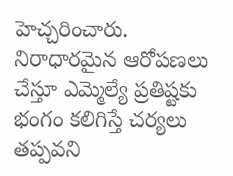హెచ్చరించారు. నిరాధారమైన ఆరోపణలు చేస్తూ ఎమ్మెల్యే ప్రతిష్టకు భంగం కలిగిస్తే చర్యలు తప్పవని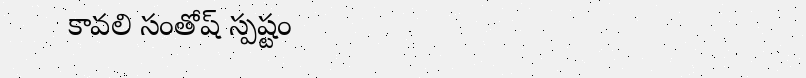కావలి సంతోష్ స్పష్టం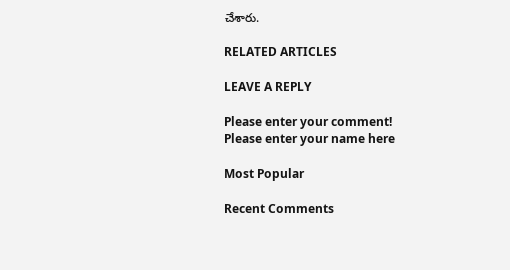చేశారు.

RELATED ARTICLES

LEAVE A REPLY

Please enter your comment!
Please enter your name here

Most Popular

Recent Comments